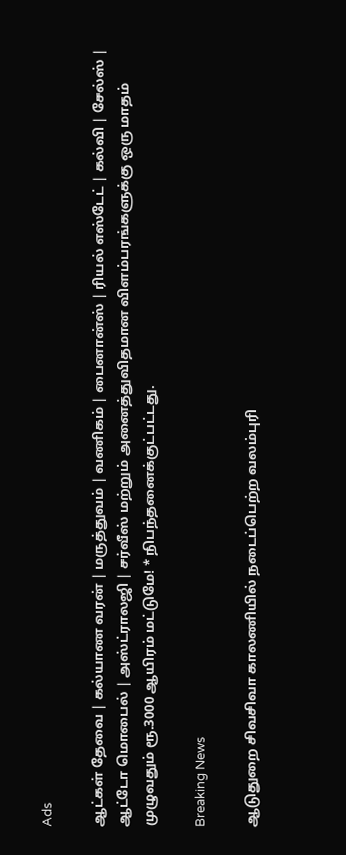Ads

ஆட்கள் தேவை | கல்யாண வரன் | மருத்துவம் | வணிகம் | பைனான்ஸ் | ரியல் எஸ்டேட் | கல்வி | சேல்ஸ் | ஆட்டோ மொபைல் | அஸ்ட்ராலஜி | சர்வீஸ் மற்றும் அனைத்துவிதமான விளம்பரங்களுக்கு ஒரு மாதம் முழுவதும் ரூ.3000 ஆயிரம் மட்டுமே! * நிபந்தனைக்குட்பட்டது.

Breaking News

ஆடுதுறை சிவசிவா காலணியில் நடைப்பெற்ற வலம்புரி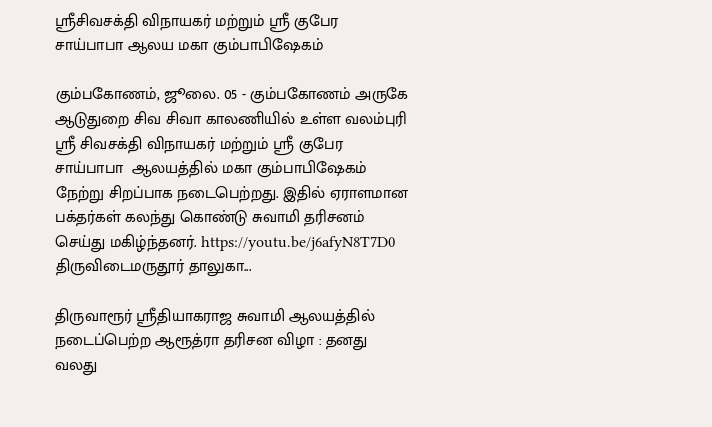ஸ்ரீசிவசக்தி விநாயகர் மற்றும் ஸ்ரீ குபேர சாய்பாபா ஆலய மகா கும்பாபிஷேகம்

கும்பகோணம், ஜூலை. 05 - கும்பகோணம் அருகே ஆடுதுறை சிவ சிவா காலணியில் உள்ள வலம்புரி ஸ்ரீ சிவசக்தி விநாயகர் மற்றும் ஸ்ரீ குபேர சாய்பாபா  ஆலயத்தில் மகா கும்பாபிஷேகம் நேற்று சிறப்பாக நடைபெற்றது. இதில் ஏராளமான பக்தர்கள் கலந்து கொண்டு சுவாமி தரிசனம் செய்து மகிழ்ந்தனர். https://youtu.be/j6afyN8T7D0 திருவிடைமருதூர் தாலுகா...

திருவாரூர் ஸ்ரீதியாகராஜ சுவாமி ஆலயத்தில் நடைப்பெற்ற ஆரூத்ரா தரிசன விழா : தனது வலது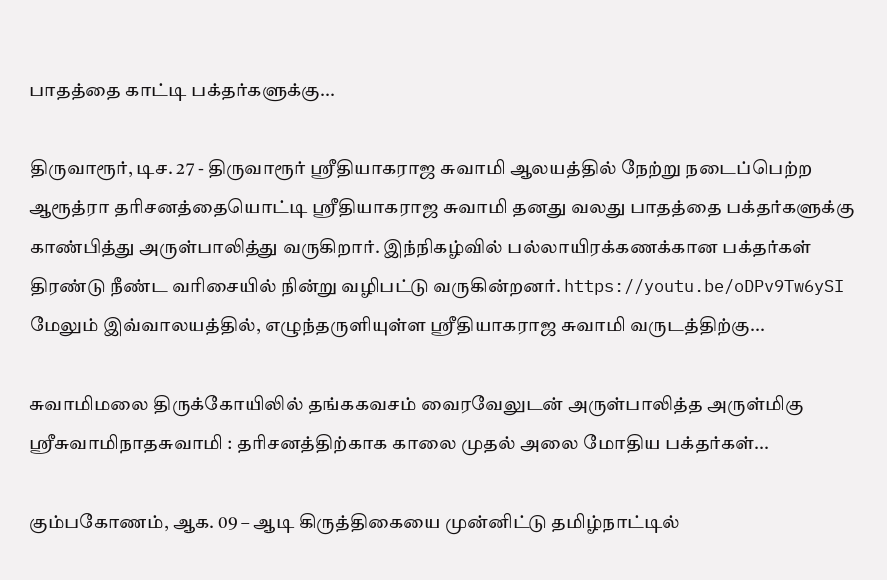பாதத்தை காட்டி பக்தர்களுக்கு...

திருவாரூர், டிச. 27 - திருவாரூர் ஸ்ரீதியாகராஜ சுவாமி ஆலயத்தில் நேற்று நடைப்பெற்ற ஆரூத்ரா தரிசனத்தையொட்டி ஸ்ரீதியாகராஜ சுவாமி தனது வலது பாதத்தை பக்தர்களுக்கு காண்பித்து அருள்பாலித்து வருகிறார். இந்நிகழ்வில் பல்லாயிரக்கணக்கான பக்தர்கள் திரண்டு நீண்ட வரிசையில் நின்று வழிபட்டு வருகின்றனர். https://youtu.be/oDPv9Tw6ySI மேலும் இவ்வாலயத்தில், எழுந்தருளியுள்ள ஸ்ரீதியாகராஜ சுவாமி வருடத்திற்கு...

சுவாமிமலை திருக்கோயிலில் தங்ககவசம் வைரவேலுடன் அருள்பாலித்த அருள்மிகு ஸ்ரீசுவாமிநாதசுவாமி : தரிசனத்திற்காக காலை முதல் அலை மோதிய பக்தர்கள்...

கும்பகோணம், ஆக. 09 – ஆடி கிருத்திகையை முன்னிட்டு தமிழ்நாட்டில்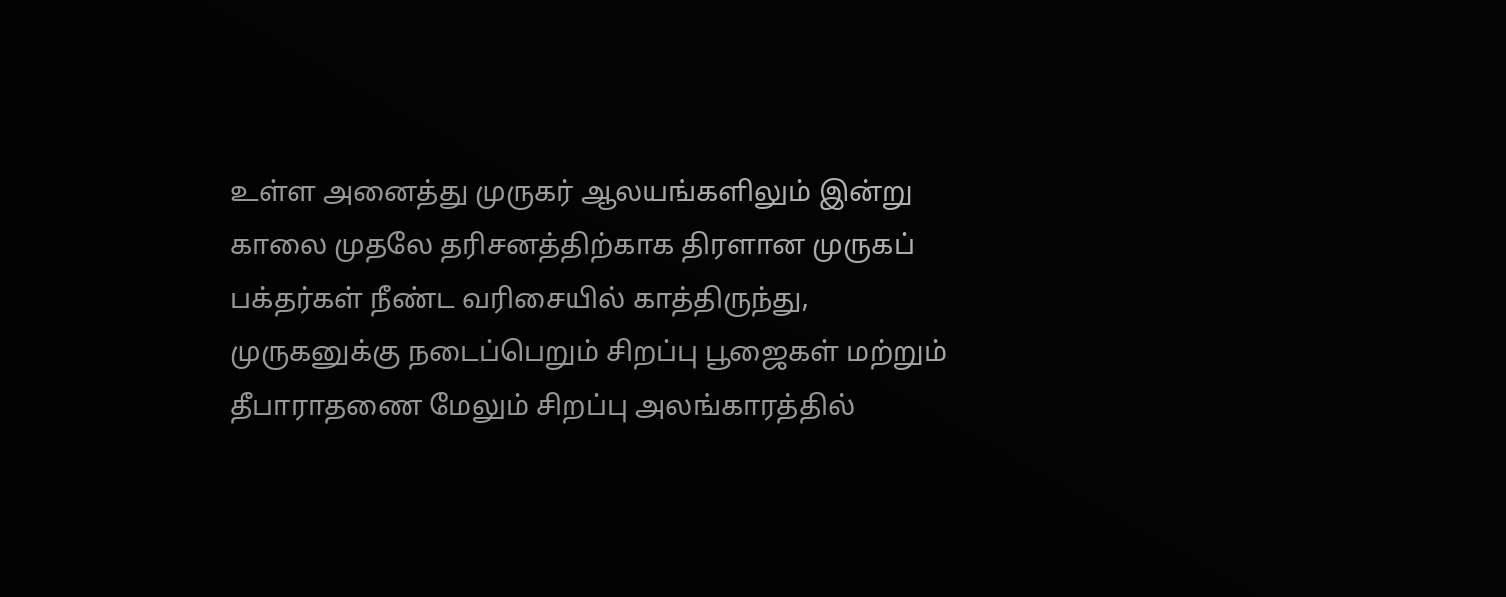உள்ள அனைத்து முருகர் ஆலயங்களிலும் இன்று காலை முதலே தரிசனத்திற்காக திரளான முருகப் பக்தர்கள் நீண்ட வரிசையில் காத்திருந்து, முருகனுக்கு நடைப்பெறும் சிறப்பு பூஜைகள் மற்றும் தீபாராதணை மேலும் சிறப்பு அலங்காரத்தில்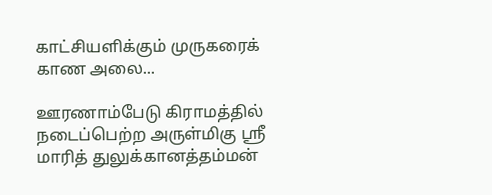காட்சியளிக்கும் முருகரைக் காண அலை...

ஊரணாம்பேடு கிராமத்தில் நடைப்பெற்ற அருள்மிகு ஸ்ரீ மாரித் துலுக்கானத்தம்மன்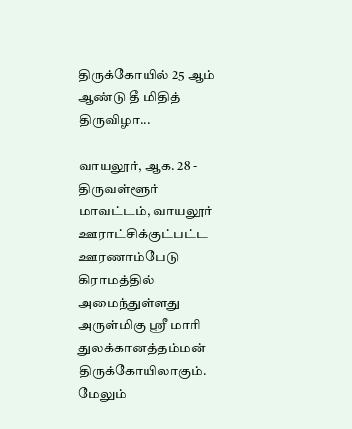திருக்கோயில் 25 ஆம் ஆண்டு தீ மிதித் திருவிழா...

வாயலூர், ஆக. 28 - திருவள்ளூர் மாவட்டம், வாயலூர் ஊராட்சிக்குட்பட்ட ஊரணாம்பேடு கிராமத்தில் அமைந்துள்ளது அருள்மிகு ஸ்ரீ மாரி துலக்கானத்தம்மன் திருக்கோயிலாகும். மேலும்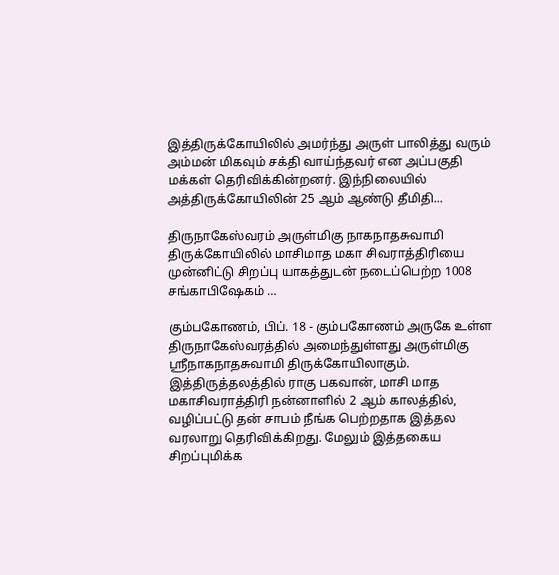இத்திருக்கோயிலில் அமர்ந்து அருள் பாலித்து வரும் அம்மன் மிகவும் சக்தி வாய்ந்தவர் என அப்பகுதி மக்கள் தெரிவிக்கின்றனர். இந்நிலையில் அத்திருக்கோயிலின் 25 ஆம் ஆண்டு தீமிதி...

திருநாகேஸ்வரம் அருள்மிகு நாகநாதசுவாமி திருக்கோயிலில் மாசிமாத மகா சிவராத்திரியை முன்னிட்டு சிறப்பு யாகத்துடன் நடைப்பெற்ற 1008 சங்காபிஷேகம் …

கும்பகோணம், பிப். 18 - கும்பகோணம் அருகே உள்ள திருநாகேஸ்வரத்தில் அமைந்துள்ளது அருள்மிகு ஸ்ரீநாகநாதசுவாமி திருக்கோயிலாகும். இத்திருத்தலத்தில் ராகு பகவான், மாசி மாத மகாசிவராத்திரி நன்னாளில் 2 ஆம் காலத்தில், வழிப்பட்டு தன் சாபம் நீங்க பெற்றதாக இத்தல வரலாறு தெரிவிக்கிறது. மேலும் இத்தகைய சிறப்புமிக்க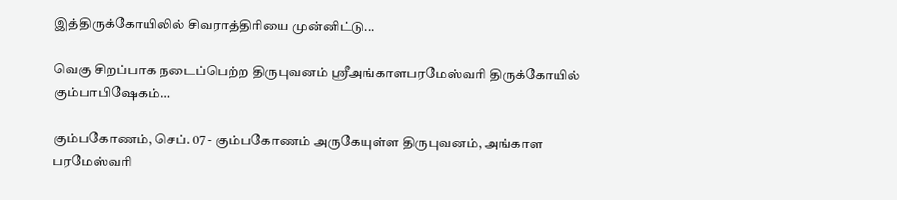இத்திருக்கோயிலில் சிவராத்திரியை முன்னிட்டு...

வெகு சிறப்பாக நடைப்பெற்ற திருபுவனம் ஸ்ரீஅங்காளபரமேஸ்வரி திருக்கோயில் கும்பாபிஷேகம்…

கும்பகோணம், செப். 07 - கும்பகோணம் அருகேயுள்ள திருபுவனம், அங்காள பரமேஸ்வரி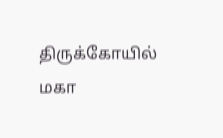திருக்கோயில் மகா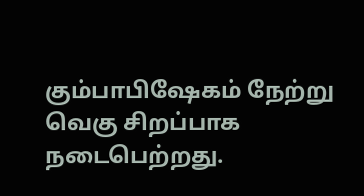கும்பாபிஷேகம் நேற்று வெகு சிறப்பாக நடைபெற்றது.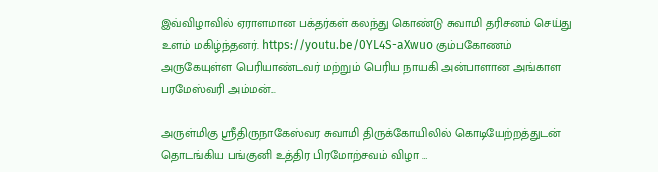இவ்விழாவில் ஏராளமான பக்தர்கள் கலந்து கொண்டு சுவாமி தரிசனம் செய்து உளம் மகிழ்ந்தனர். https://youtu.be/0YL4S-aXwuo கும்பகோணம் அருகேயுள்ள பெரியாண்டவர் மற்றும் பெரிய நாயகி அன்பாளான அங்காள பரமேஸ்வரி அம்மன்...

அருள்மிகு ஸ்ரீதிருநாகேஸ்வர சுவாமி திருக்கோயிலில் கொடியேற்றத்துடன் தொடங்கிய பங்குனி உத்திர பிரமோற்சவம் விழா …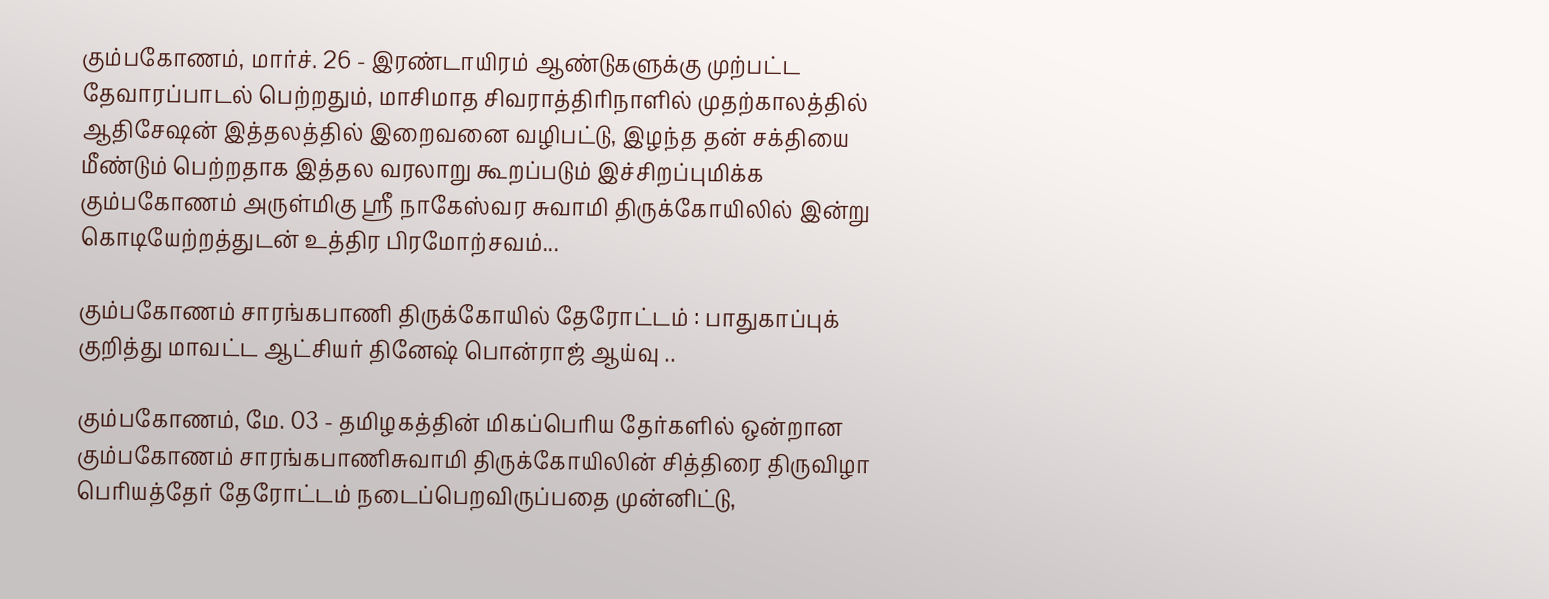கும்பகோணம், மார்ச். 26 - இரண்டாயிரம் ஆண்டுகளுக்கு முற்பட்ட தேவாரப்பாடல் பெற்றதும், மாசிமாத சிவராத்திரிநாளில் முதற்காலத்தில் ஆதிசேஷன் இத்தலத்தில் இறைவனை வழிபட்டு, இழந்த தன் சக்தியை மீண்டும் பெற்றதாக இத்தல வரலாறு கூறப்படும் இச்சிறப்புமிக்க கும்பகோணம் அருள்மிகு ஸ்ரீ நாகேஸ்வர சுவாமி திருக்கோயிலில் இன்று கொடியேற்றத்துடன் உத்திர பிரமோற்சவம்...

கும்பகோணம் சாரங்கபாணி திருக்கோயில் தேரோட்டம் : பாதுகாப்புக் குறித்து மாவட்ட ஆட்சியர் தினேஷ் பொன்ராஜ் ஆய்வு ..

கும்பகோணம், மே. 03 - தமிழகத்தின் மிகப்பெரிய தேர்களில் ஒன்றான கும்பகோணம் சாரங்கபாணிசுவாமி திருக்கோயிலின் சித்திரை திருவிழா பெரியத்தேர் தேரோட்டம் நடைப்பெறவிருப்பதை முன்னிட்டு,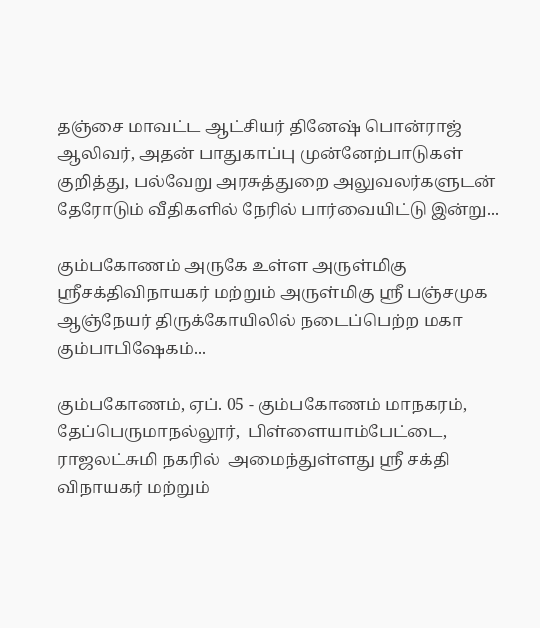தஞ்சை மாவட்ட ஆட்சியர் தினேஷ் பொன்ராஜ் ஆலிவர், அதன் பாதுகாப்பு முன்னேற்பாடுகள் குறித்து, பல்வேறு அரசுத்துறை அலுவலர்களுடன் தேரோடும் வீதிகளில் நேரில் பார்வையிட்டு இன்று...

கும்பகோணம் அருகே உள்ள அருள்மிகு ஸ்ரீசக்திவிநாயகர் மற்றும் அருள்மிகு ஸ்ரீ பஞ்சமுக ஆஞ்நேயர் திருக்கோயிலில் நடைப்பெற்ற மகா கும்பாபிஷேகம்...

கும்பகோணம், ஏப். 05 - கும்பகோணம் மாநகரம், தேப்பெருமாநல்லூர்,  பிள்ளையாம்பேட்டை, ராஜலட்சுமி நகரில்  அமைந்துள்ளது ஸ்ரீ சக்தி விநாயகர் மற்றும்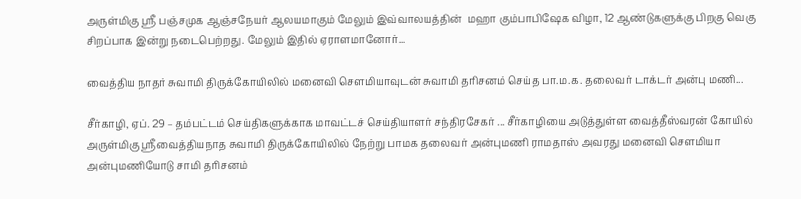அருள்மிகு ஸ்ரீ பஞ்சமுக ஆஞ்சநேயர் ஆலயமாகும் மேலும் இவ்வாலயத்தின்  மஹா கும்பாபிஷேக விழா, 12 ஆண்டுகளுக்கு பிறகு வெகு சிறப்பாக இன்று நடைபெற்றது. மேலும் இதில் ஏராளமானோர்...

வைத்திய நாதர் சுவாமி திருக்கோயிலில் மனைவி சௌமியாவுடன் சுவாமி தரிசனம் செய்த பா.ம.க. தலைவர் டாக்டர் அன்பு மணி...

சீர்காழி, ஏப். 29 – தம்பட்டம் செய்திகளுக்காக மாவட்டச் செய்தியாளர் சந்திரசேகர் ... சீர்காழியை அடுத்துள்ள வைத்தீஸ்வரன் கோயில் அருள்மிகு ஸ்ரீவைத்தியநாத சுவாமி திருக்கோயிலில் நேற்று பாமக தலைவர் அன்புமணி ராமதாஸ் அவரது மனைவி சௌமியா அன்புமணியோடு சாமி தரிசனம்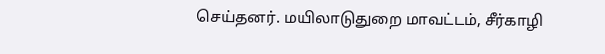செய்தனர். மயிலாடுதுறை மாவட்டம், சீர்காழி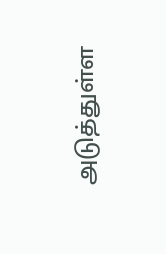அடுத்துள்ள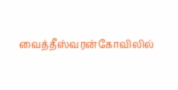வைத்தீஸ்வரன்கோவிலில்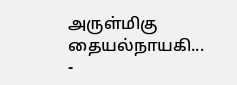அருள்மிகு தையல்நாயகி...
-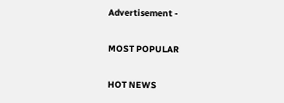Advertisement -

MOST POPULAR

HOT NEWS